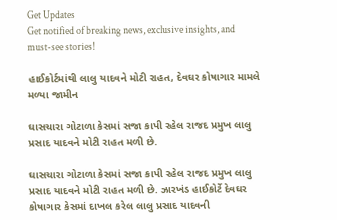Get Updates
Get notified of breaking news, exclusive insights, and must-see stories!

હાઈકોર્ટમાંથી લાલુ યાદવને મોટી રાહત, દેવઘર કોષાગાર મામલે મળ્યા જામીન

ઘાસચારા ગોટાળા કેસમાં સજા કાપી રહેલ રાજદ પ્રમુખ લાલુ પ્રસાદ યાદવને મોટી રાહત મળી છે.

ઘાસચારા ગોટાળા કેસમાં સજા કાપી રહેલ રાજદ પ્રમુખ લાલુ પ્રસાદ યાદવને મોટી રાહત મળી છે. ઝારખંડ હાઈકોર્ટે દેવઘર કોષાગાર કેસમાં દાખલ કરેલ લાલુ પ્રસાદ યાદવની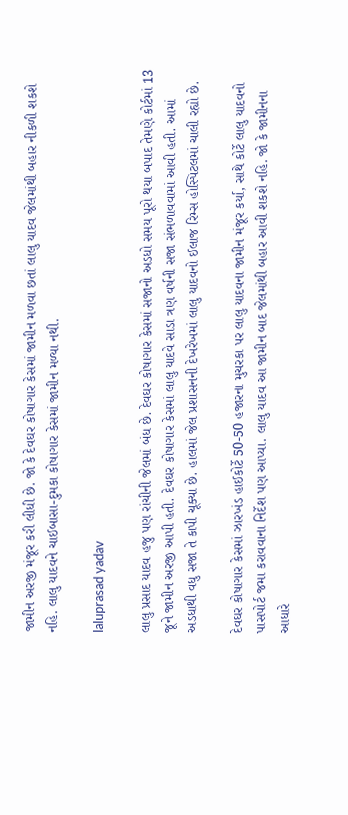જામીન અરજી મંજૂર કરી લીધી છે. જો કે દેવઘર કોષાગાર કેસમાં જામીન મળવા છતાં લાલુ યાદવ જેલમાંથી બહાર નીકળી શકશે નહિ. લાલુ યાદવને ચાઈબાસા-દુમકા કોષાગાર કેસમાં જામીન મળ્યા નથી.

laluprasad yadav

લાલુ પ્રસાદ યાદવ હજુ પણ રાંચીની જેલમાં બંધ છે. દેવઘર કોષાગાર કેસમાં સજાનો અડધો સમય પૂરો થયા બપાદ તેમણે કોર્ટમાં 13 જૂને જામીન અરજી આપી હતી. દેવઘર કોષાગાર કેસમાં લાલુ યાદવે સાડા ત્રણ વર્ષની સજા સંભળાવવામાં આવી હતી. આમાં અડધાથી વધુ સજા તે કાપી ચૂક્યા છે. હાલમાં જેલ પ્રશાસનની દેખરેખમાં લાલુ યાદવનો ઈલાજ રિમ્સ હોસ્પિટલમાં ચાલી રહ્યો છે.

દેવઘર કોષાગાર કેસમાં ઝારખંડ હાઈકોર્ટે 50-50 હજારના મુચરકા પર લાલુ યાદવના જામીન મંજૂર કર્યા, સાથે કોર્ટે લાલુ યાદવનો પાસપોર્ટ જમા કરાવવાના નિર્દેશ પણ આપ્યા. લાલુ યાદવ આ જામીન બાદ જેલમાંથી બહાર આવી શકશે નહિ. જો કે જામીનના આધારે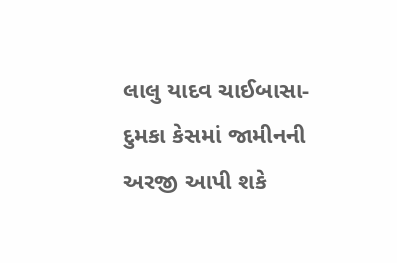લાલુ યાદવ ચાઈબાસા-દુમકા કેસમાં જામીનની અરજી આપી શકે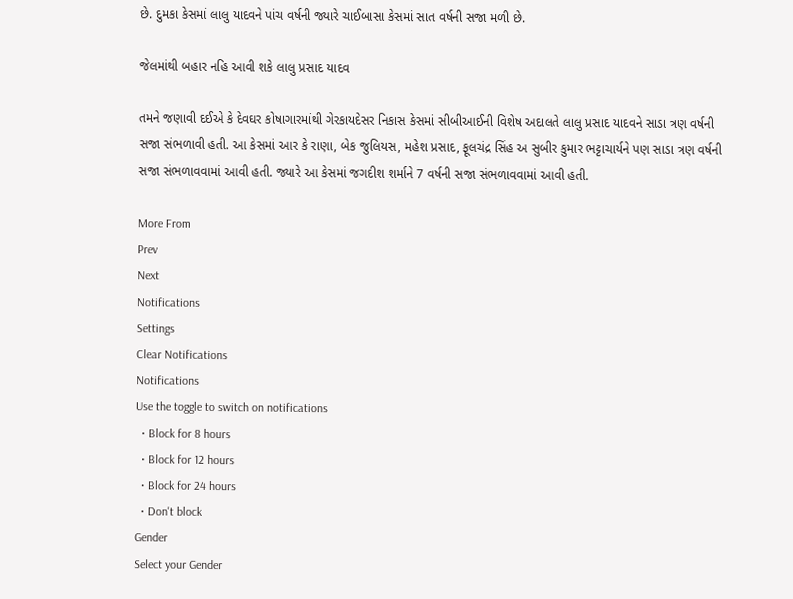છે. દુમકા કેસમાં લાલુ યાદવને પાંચ વર્ષની જ્યારે ચાઈબાસા કેસમાં સાત વર્ષની સજા મળી છે.

જેલમાંથી બહાર નહિ આવી શકે લાલુ પ્રસાદ યાદવ

તમને જણાવી દઈએ કે દેવઘર કોષાગારમાંથી ગેરકાયદેસર નિકાસ કેસમાં સીબીઆઈની વિશેષ અદાલતે લાલુ પ્રસાદ યાદવને સાડા ત્રણ વર્ષની સજા સંભળાવી હતી. આ કેસમાં આર કે રાણા, બેક જુલિયસ, મહેશ પ્રસાદ, ફૂલચંદ્ર સિંહ અ સુબીર કુમાર ભટ્ટાચાર્યને પણ સાડા ત્રણ વર્ષની સજા સંભળાવવામાં આવી હતી. જ્યારે આ કેસમાં જગદીશ શર્માને 7 વર્ષની સજા સંભળાવવામાં આવી હતી.

More From
Prev
Next
Notifications
Settings
Clear Notifications
Notifications
Use the toggle to switch on notifications
  • Block for 8 hours
  • Block for 12 hours
  • Block for 24 hours
  • Don't block
Gender
Select your Gender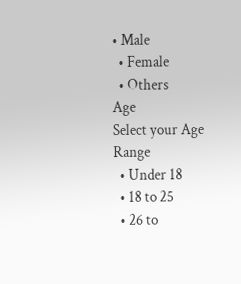• Male
  • Female
  • Others
Age
Select your Age Range
  • Under 18
  • 18 to 25
  • 26 to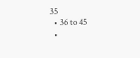35
  • 36 to 45
  •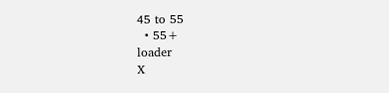45 to 55
  • 55+
loader
X